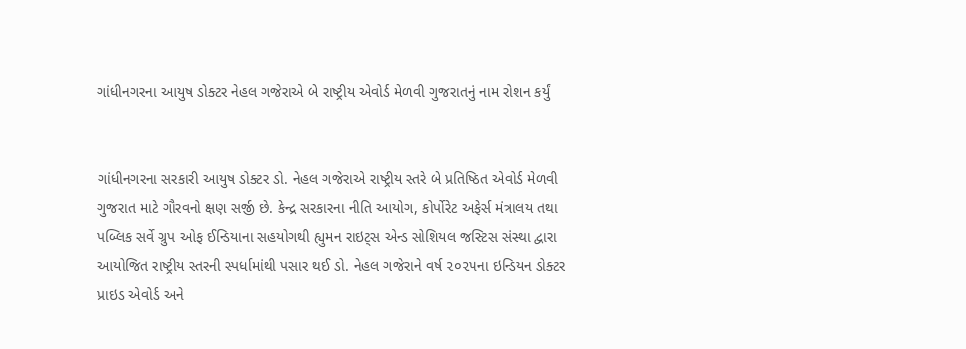ગાંધીનગરના આયુષ ડોક્ટર નેહલ ગજેરાએ બે રાષ્ટ્રીય એવોર્ડ મેળવી ગુજરાતનું નામ રોશન કર્યું


ગાંધીનગરના સરકારી આયુષ ડોક્ટર ડો. નેહલ ગજેરાએ રાષ્ટ્રીય સ્તરે બે પ્રતિષ્ઠિત એવોર્ડ મેળવી ગુજરાત માટે ગૌરવનો ક્ષણ સર્જી છે. કેન્દ્ર સરકારના નીતિ આયોગ, કોર્પોરેટ અફેર્સ મંત્રાલય તથા પબ્લિક સર્વે ગ્રુપ ઓફ ઈન્ડિયાના સહયોગથી હ્યુમન રાઇટ્સ એન્ડ સોશિયલ જસ્ટિસ સંસ્થા દ્વારા આયોજિત રાષ્ટ્રીય સ્તરની સ્પર્ધામાંથી પસાર થઈ ડો. નેહલ ગજેરાને વર્ષ ૨૦૨૫ના ઇન્ડિયન ડોક્ટર પ્રાઇડ એવોર્ડ અને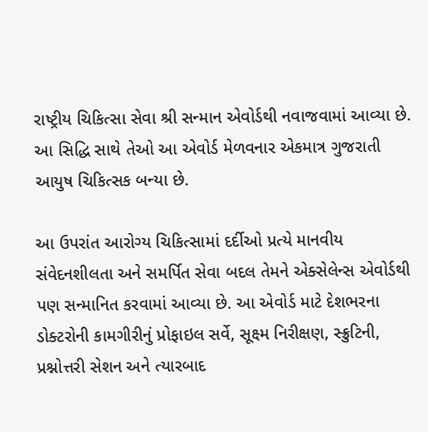રાષ્ટ્રીય ચિકિત્સા સેવા શ્રી સન્માન એવોર્ડથી નવાજવામાં આવ્યા છે. આ સિદ્ધિ સાથે તેઓ આ એવોર્ડ મેળવનાર એકમાત્ર ગુજરાતી આયુષ ચિકિત્સક બન્યા છે.

આ ઉપરાંત આરોગ્ય ચિકિત્સામાં દર્દીઓ પ્રત્યે માનવીય સંવેદનશીલતા અને સમર્પિત સેવા બદલ તેમને એક્સેલેન્સ એવોર્ડથી પણ સન્માનિત કરવામાં આવ્યા છે. આ એવોર્ડ માટે દેશભરના ડોક્ટરોની કામગીરીનું પ્રોફાઇલ સર્વે, સૂક્ષ્મ નિરીક્ષણ, સ્ક્રુટિની, પ્રશ્નોત્તરી સેશન અને ત્યારબાદ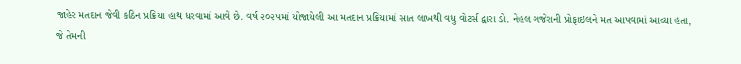જાહેર મતદાન જેવી કઠિન પ્રક્રિયા હાથ ધરવામાં આવે છે. વર્ષ ૨૦૨૫માં યોજાયેલી આ મતદાન પ્રક્રિયામાં સાત લાખથી વધુ વોટર્સ દ્વારા ડો. નેહલ ગજેરાની પ્રોફાઇલને મત આપવામાં આવ્યા હતા, જે તેમની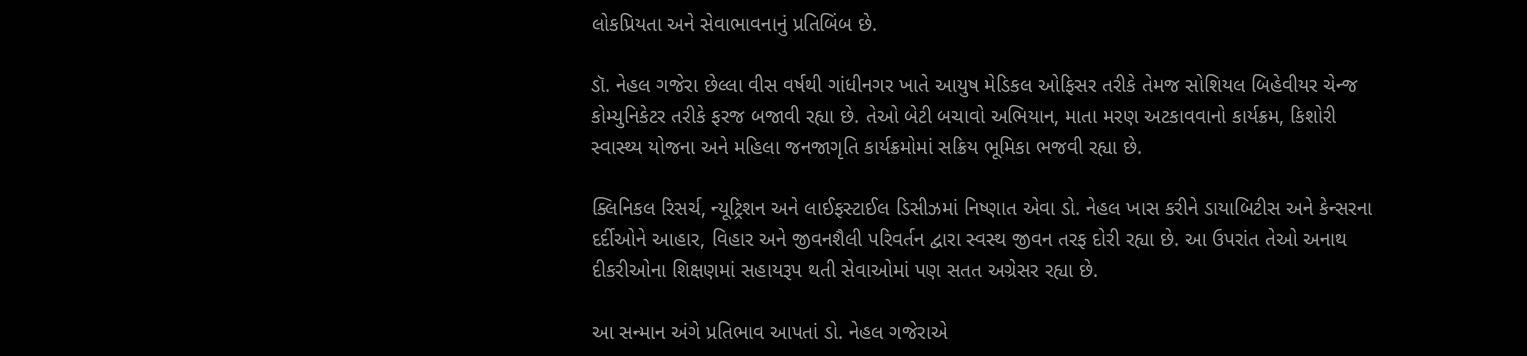લોકપ્રિયતા અને સેવાભાવનાનું પ્રતિબિંબ છે.

ડૉ. નેહલ ગજેરા છેલ્લા વીસ વર્ષથી ગાંધીનગર ખાતે આયુષ મેડિકલ ઓફિસર તરીકે તેમજ સોશિયલ બિહેવીયર ચેન્જ કોમ્યુનિકેટર તરીકે ફરજ બજાવી રહ્યા છે. તેઓ બેટી બચાવો અભિયાન, માતા મરણ અટકાવવાનો કાર્યક્રમ, કિશોરી સ્વાસ્થ્ય યોજના અને મહિલા જનજાગૃતિ કાર્યક્રમોમાં સક્રિય ભૂમિકા ભજવી રહ્યા છે.

ક્લિનિકલ રિસર્ચ, ન્યૂટ્રિશન અને લાઈફસ્ટાઈલ ડિસીઝમાં નિષ્ણાત એવા ડો. નેહલ ખાસ કરીને ડાયાબિટીસ અને કેન્સરના દર્દીઓને આહાર, વિહાર અને જીવનશૈલી પરિવર્તન દ્વારા સ્વસ્થ જીવન તરફ દોરી રહ્યા છે. આ ઉપરાંત તેઓ અનાથ દીકરીઓના શિક્ષણમાં સહાયરૂપ થતી સેવાઓમાં પણ સતત અગ્રેસર રહ્યા છે.

આ સન્માન અંગે પ્રતિભાવ આપતાં ડો. નેહલ ગજેરાએ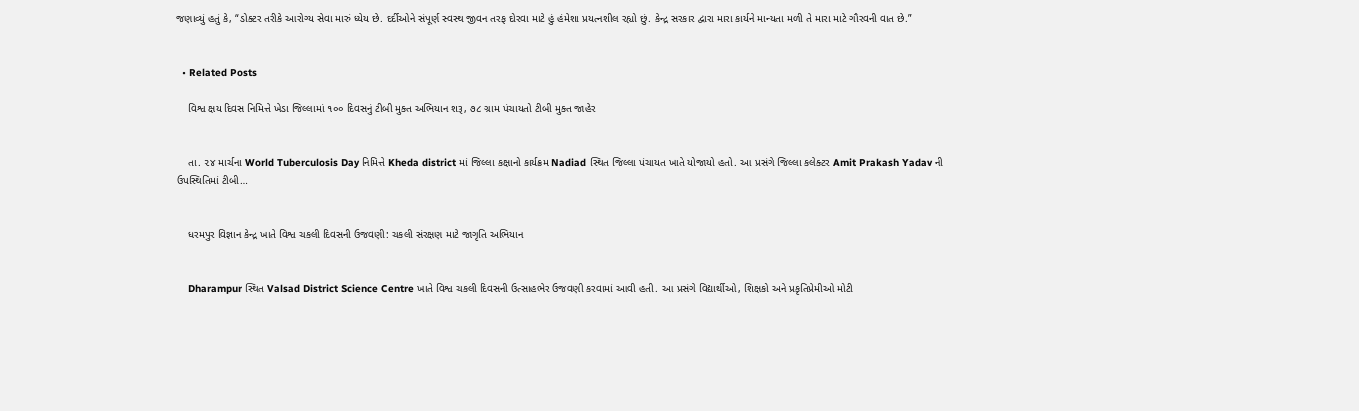જણાવ્યું હતું કે, “ડોક્ટર તરીકે આરોગ્ય સેવા મારું ધ્યેય છે. દર્દીઓને સંપૂર્ણ સ્વસ્થ જીવન તરફ દોરવા માટે હું હંમેશા પ્રયત્નશીલ રહ્યો છું. કેન્દ્ર સરકાર દ્વારા મારા કાર્યને માન્યતા મળી તે મારા માટે ગૌરવની વાત છે.”


  • Related Posts

    વિશ્વ ક્ષય દિવસ નિમિત્તે ખેડા જિલ્લામાં ૧૦૦ દિવસનું ટીબી મુક્ત અભિયાન શરૂ, ૭૮ ગ્રામ પંચાયતો ટીબી મુક્ત જાહેર


    તા. ૨૪ માર્ચના World Tuberculosis Day નિમિત્તે Kheda district માં જિલ્લા કક્ષાનો કાર્યક્રમ Nadiad સ્થિત જિલ્લા પંચાયત ખાતે યોજાયો હતો. આ પ્રસંગે જિલ્લા કલેક્ટર Amit Prakash Yadav ની ઉપસ્થિતિમાં ટીબી…


    ધરમપુર વિજ્ઞાન કેન્દ્ર ખાતે વિશ્વ ચકલી દિવસની ઉજવણી: ચકલી સંરક્ષણ માટે જાગૃતિ અભિયાન


    Dharampur સ્થિત Valsad District Science Centre ખાતે વિશ્વ ચકલી દિવસની ઉત્સાહભેર ઉજવણી કરવામાં આવી હતી. આ પ્રસંગે વિદ્યાર્થીઓ, શિક્ષકો અને પ્રકૃતિપ્રેમીઓ મોટી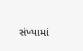સંખ્યામાં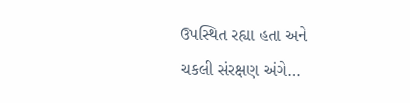ઉપસ્થિત રહ્યા હતા અને ચકલી સંરક્ષણ અંગે…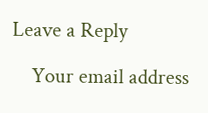Leave a Reply

    Your email address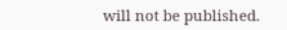will not be published.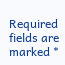Required fields are marked *